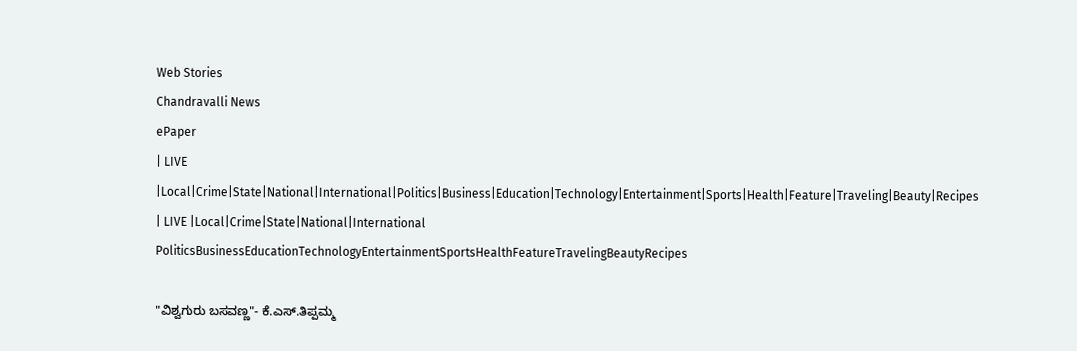Web Stories
Chandravalli News
ePaper
| LIVE |Local|Crime|State|National|International|Politics|Business|Education|Technology|Entertainment|Sports|Health|Feature|Traveling|Beauty|Recipes
| LIVE |Local|Crime|State|National|International
PoliticsBusinessEducationTechnologyEntertainmentSportsHealthFeatureTravelingBeautyRecipes

"ವಿಶ್ವಗುರು ಬಸವಣ್ಣ"- ಕೆ.ಎಸ್.ತಿಪ್ಪಮ್ಮ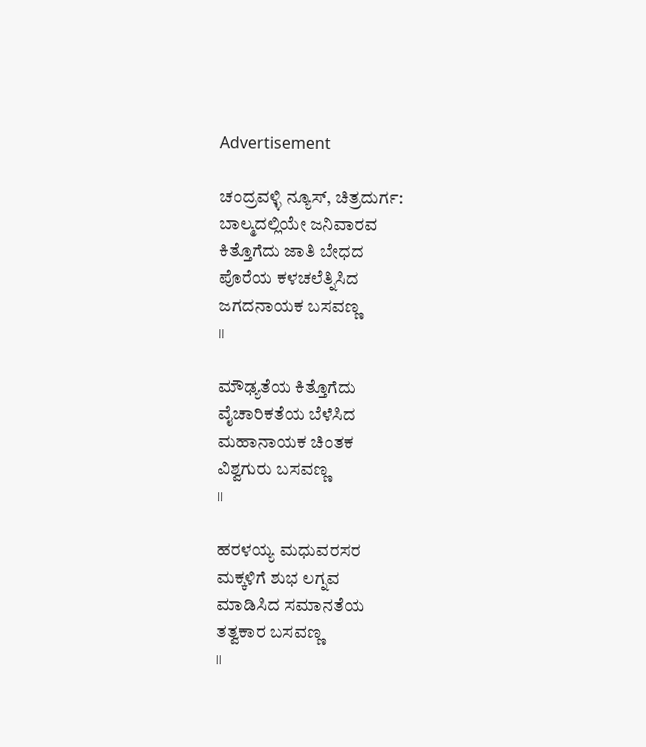Advertisement

ಚಂದ್ರವಳ್ಳಿ ನ್ಯೂಸ್, ಚಿತ್ರದುರ್ಗ:
ಬಾಲ್ಮದಲ್ಲಿಯೇ ಜನಿವಾರವ
ಕಿತ್ತೊಗೆದು ಜಾತಿ ಬೇಧದ
ಪೊರೆಯ ಕಳಚಲೆತ್ನಿಸಿದ
ಜಗದನಾಯಕ ಬಸವಣ್ಣ
।।

ಮೌಢ್ಯತೆಯ ಕಿತ್ತೊಗೆದು
ವೈಚಾರಿಕತೆಯ ಬೆಳೆಸಿದ
ಮಹಾನಾಯಕ ಚಿಂತಕ
ವಿಶ್ವಗುರು ಬಸವಣ್ಣ
।।

ಹರಳಯ್ಯ ಮಧುವರಸರ
ಮಕ್ಕಳಿಗೆ ಶುಭ ಲಗ್ನವ
ಮಾಡಿಸಿದ ಸಮಾನತೆಯ
ತತ್ವಕಾರ ಬಸವಣ್ಣ
।।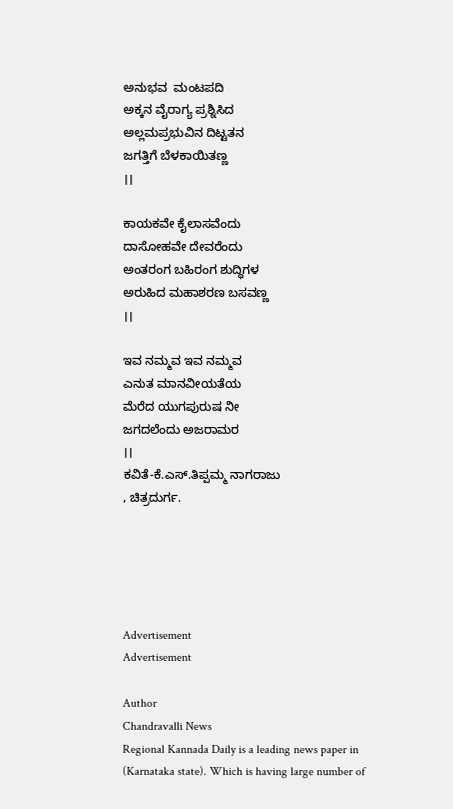ಅನುಭವ  ಮಂಟಪದಿ
ಅಕ್ಕನ ವೈರಾಗ್ಯ ಪ್ರಶ್ನಿಸಿದ
ಅಲ್ಲಮಪ್ರಭುವಿನ ದಿಟ್ಟತನ
ಜಗತ್ತಿಗೆ ಬೆಳಕಾಯಿತಣ್ಣ
।।

ಕಾಯಕವೇ ಕೈಲಾಸವೆಂದು
ದಾಸೋಹವೇ ದೇವರೆಂದು
ಅಂತರಂಗ ಬಹಿರಂಗ ಶುದ್ಧಿಗಳ
ಅರುಹಿದ ಮಹಾಶರಣ ಬಸವಣ್ಣ
।।

ಇವ ನಮ್ಮವ ಇವ ನಮ್ಮವ
ಎನುತ ಮಾನವೀಯತೆಯ
ಮೆರೆದ ಯುಗಪುರುಷ ನೀ
ಜಗದಲೆಂದು ಅಜರಾಮರ
।।
ಕವಿತೆ-ಕೆ.ಎಸ್.ತಿಪ್ಪಮ್ಮ ನಾಗರಾಜು
, ಚಿತ್ರದುರ್ಗ.





Advertisement
Advertisement

Author
Chandravalli News
Regional Kannada Daily is a leading news paper in (Karnataka state). Which is having large number of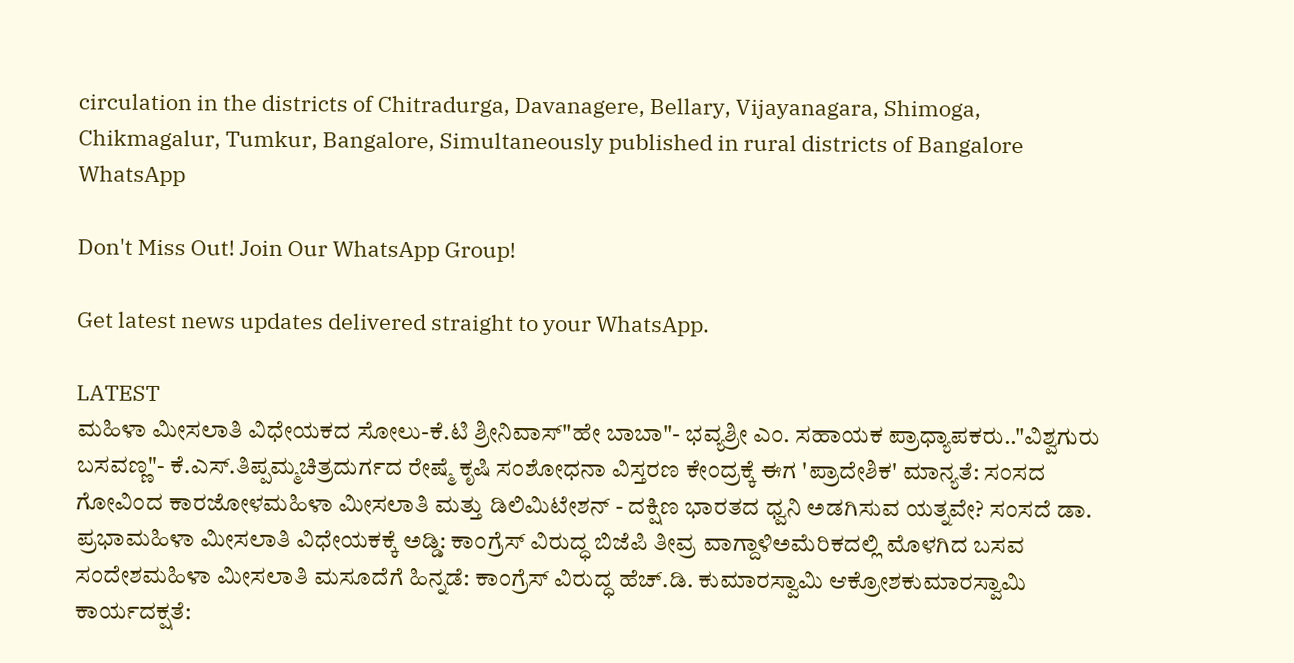circulation in the districts of Chitradurga, Davanagere, Bellary, Vijayanagara, Shimoga, Chikmagalur, Tumkur, Bangalore, Simultaneously published in rural districts of Bangalore
WhatsApp

Don't Miss Out! Join Our WhatsApp Group!

Get latest news updates delivered straight to your WhatsApp.

LATEST
ಮಹಿಳಾ ಮೀಸಲಾತಿ ವಿಧೇಯಕದ ಸೋಲು-ಕೆ.ಟಿ ಶ್ರೀನಿವಾಸ್"ಹೇ ಬಾಬಾ"- ಭವ್ಯಶ್ರೀ ಎಂ. ಸಹಾಯಕ ಪ್ರಾಧ್ಯಾಪಕರು.."ವಿಶ್ವಗುರು ಬಸವಣ್ಣ"- ಕೆ.ಎಸ್.ತಿಪ್ಪಮ್ಮಚಿತ್ರದುರ್ಗದ ರೇಷ್ಮೆ ಕೃಷಿ ಸಂಶೋಧನಾ ವಿಸ್ತರಣ ಕೇಂದ್ರಕ್ಕೆ ಈಗ 'ಪ್ರಾದೇಶಿಕ' ಮಾನ್ಯತೆ: ಸಂಸದ ಗೋವಿಂದ ಕಾರಜೋಳಮಹಿಳಾ ಮೀಸಲಾತಿ ಮತ್ತು ಡಿಲಿಮಿಟೇಶನ್ - ದಕ್ಷಿಣ ಭಾರತದ ಧ್ವನಿ ಅಡಗಿಸುವ ಯತ್ನವೇ? ಸಂಸದೆ ಡಾ. ಪ್ರಭಾಮಹಿಳಾ ಮೀಸಲಾತಿ ವಿಧೇಯಕಕ್ಕೆ ಅಡ್ಡಿ: ಕಾಂಗ್ರೆಸ್ ವಿರುದ್ಧ ಬಿಜೆಪಿ ತೀವ್ರ ವಾಗ್ದಾಳಿಅಮೆರಿಕದಲ್ಲಿ ಮೊಳಗಿದ ಬಸವ ಸಂದೇಶಮಹಿಳಾ ಮೀಸಲಾತಿ ಮಸೂದೆಗೆ ಹಿನ್ನಡೆ: ಕಾಂಗ್ರೆಸ್ ವಿರುದ್ಧ ಹೆಚ್.ಡಿ. ಕುಮಾರಸ್ವಾಮಿ ಆಕ್ರೋಶಕುಮಾರಸ್ವಾಮಿ ಕಾರ್ಯದಕ್ಷತೆ: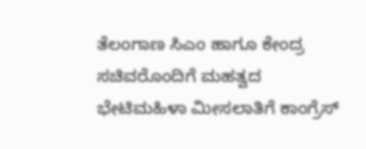ತೆಲಂಗಾಣ ಸಿಎಂ ಹಾಗೂ ಕೇಂದ್ರ ಸಚಿವರೊಂದಿಗೆ ಮಹತ್ವದ ಭೇಟಿಮಹಿಳಾ ಮೀಸಲಾತಿಗೆ ಕಾಂಗ್ರೆಸ್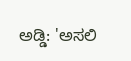ಅಡ್ಡಿ: 'ಅಸಲಿ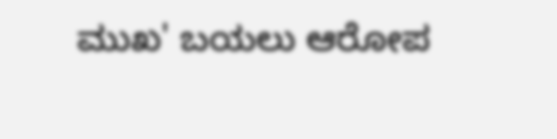ಮುಖ' ಬಯಲು ಆರೋಪ